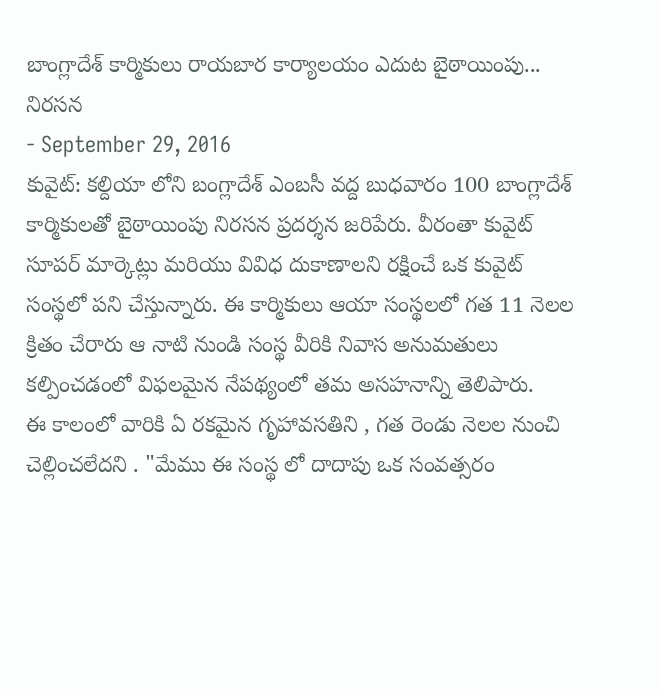బాంగ్లాదేశ్ కార్మికులు రాయబార కార్యాలయం ఎదుట బైఠాయింపు... నిరసన
- September 29, 2016
కువైట్: కల్దియా లోని బంగ్లాదేశ్ ఎంబసీ వద్ద బుధవారం 100 బాంగ్లాదేశ్ కార్మికులతో బైఠాయింపు నిరసన ప్రదర్శన జరిపేరు. వీరంతా కువైట్ సూపర్ మార్కెట్లు మరియు వివిధ దుకాణాలని రక్షించే ఒక కువైట్ సంస్థలో పని చేస్తున్నారు. ఈ కార్మికులు ఆయా సంస్థలలో గత 11 నెలల క్రితం చేరారు ఆ నాటి నుండి సంస్థ వీరికి నివాస అనుమతులు కల్పించడంలో విఫలమైన నేపథ్యంలో తమ అసహనాన్ని తెలిపారు.
ఈ కాలంలో వారికి ఏ రకమైన గృహావసతిని , గత రెండు నెలల నుంచి చెల్లించలేదని . "మేము ఈ సంస్థ లో దాదాపు ఒక సంవత్సరం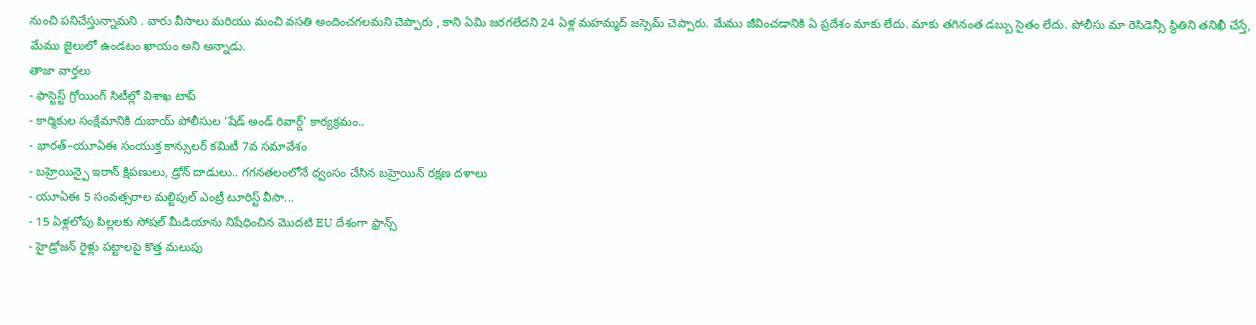నుంచి పనిచేస్తున్నామని . వారు వీసాలు మరియు మంచి వసతి అందించగలమని చెప్పారు , కాని ఏమి జరగలేదని 24 ఏళ్ల మహమ్మద్ జస్సెమ్ చెప్పారు. మేము జీవించడానికి ఏ ప్రదేశం మాకు లేదు. మాకు తగినంత డబ్బు సైతం లేదు. పోలీసు మా రెసిడెన్సీ స్థితిని తనిఖీ చేస్తే, మేము జైలులో ఉండటం ఖాయం అని అన్నాడు.
తాజా వార్తలు
- ఫాస్టెస్ట్ గ్రోయింగ్ సిటీల్లో విశాఖ టాప్
- కార్మికుల సంక్షేమానికి దుబాయ్ పోలీసుల ‘షేడ్ అండ్ రివార్డ్’ కార్యక్రమం..
- భారత్–యూఏఈ సంయుక్త కాన్సులర్ కమిటీ 7వ సమావేశం
- బహ్రెయిన్పై ఇరాన్ క్షిపణులు, డ్రోన్ దాడులు.. గగనతలంలోనే ధ్వంసం చేసిన బహ్రెయిన్ రక్షణ దళాలు
- యూఏఈ 5 సంవత్సరాల మల్టిపుల్ ఎంట్రీ టూరిస్ట్ వీసా...
- 15 ఏళ్లలోపు పిల్లలకు సోషల్ మీడియాను నిషేధించిన మొదటి EU దేశంగా ఫ్రాన్స్
- హైడ్రోజన్ రైళ్లు పట్టాలపై కొత్త మలుపు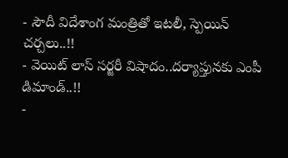- సౌదీ విదేశాంగ మంత్రితో ఇటలీ, స్పెయిన్ చర్చలు..!!
- వెయిట్ లాస్ సర్జరీ విషాదం..దర్యాప్తునకు ఎంపీ డిమాండ్..!!
-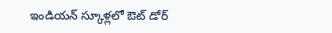ఇండియన్ స్కూళ్లలో ఔట్ డోర్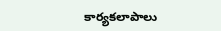కార్యకలాపాలు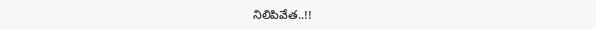నిలిపివేత..!!